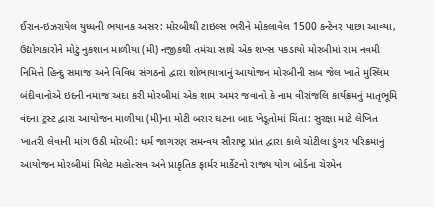ઈરાન-ઇઝરાયેલ યુધ્ધની ભયાનક અસર: મોરબીથી ટાઇલ્સ ભરીને મોકલાવેલ 1500 કન્ટેનર પાછા આવ્યા, ઉદ્યોગકારોને મોટું નુકશાન માળીયા (મી) નજીકથી તમંચા સાથે એક શખ્સ પકડાયો મોરબીમાં રામ નવમી નિમિત્તે હિન્દુ સમાજ અને વિવિધ સંગઠનો દ્વારા શોભાયાત્રાનું આયોજન મોરબીની સબ જેલ ખાતે મુસ્લિમ બંદીવાનોએ ઇદની નમાજ અદા કરી મોરબીમાં એક શામ અમર જવાનો કે નામ વીરાંજલિ કાર્યક્રમનું માતૃભૂમિ વંદના ટ્રસ્ટ દ્વારા આયોજન માળીયા (મી)ના મોટી બરાર ઘટના બાદ ખેડૂતોમાં ચિંતા: સુરક્ષા માટે લેખિત ખાતરી લેવાની માંગ ઉઠી મોરબી: ધર્મ જાગરણ સમન્વય સૌરાષ્ટ્ર પ્રાંત દ્વારા કાલે ચોટીલા ડુંગર પરિક્રમાનું આયોજન મોરબીમાં મિલેટ મહોત્સવ અને પ્રાકૃતિક ફાર્મર માર્કેટનો રાજ્ય યોગ બોર્ડના ચેરમેન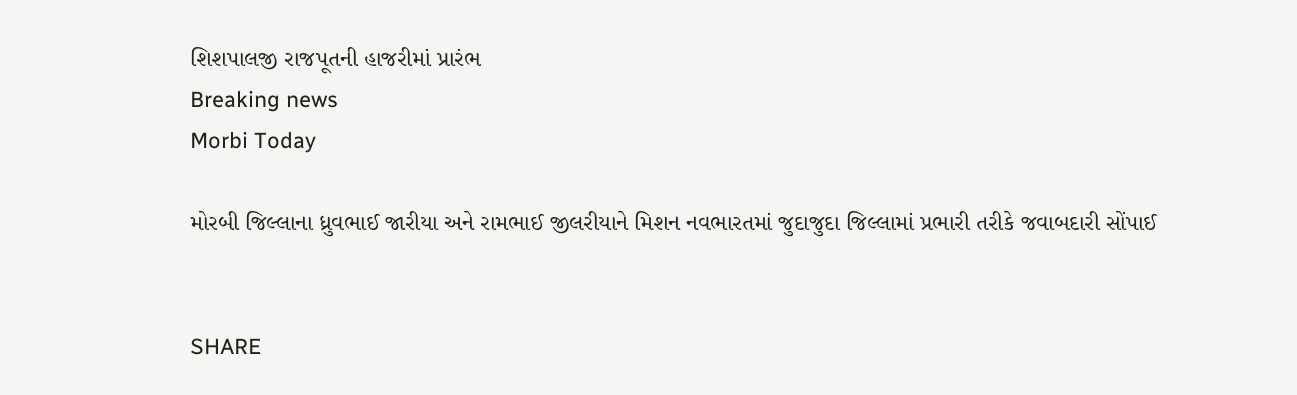શિશપાલજી રાજપૂતની હાજરીમાં પ્રારંભ
Breaking news
Morbi Today

મોરબી જિલ્લાના ધ્રુવભાઈ જારીયા અને રામભાઈ જીલરીયાને મિશન નવભારતમાં જુદાજુદા જિલ્લામાં પ્રભારી તરીકે જવાબદારી સોંપાઈ


SHARE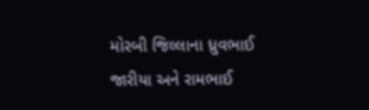મોરબી જિલ્લાના ધ્રુવભાઈ જારીયા અને રામભાઈ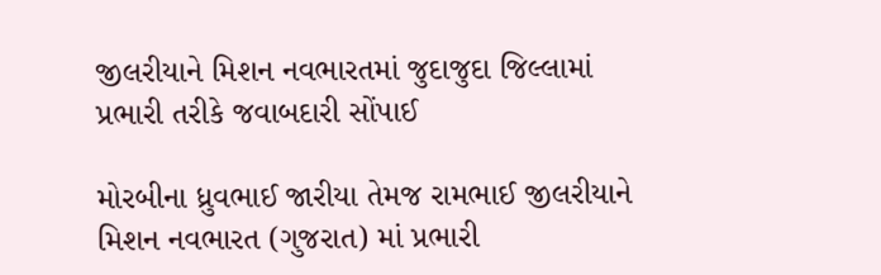જીલરીયાને મિશન નવભારતમાં જુદાજુદા જિલ્લામાં પ્રભારી તરીકે જવાબદારી સોંપાઈ

મોરબીના ધ્રુવભાઈ જારીયા તેમજ રામભાઈ જીલરીયાને મિશન નવભારત (ગુજરાત) માં પ્રભારી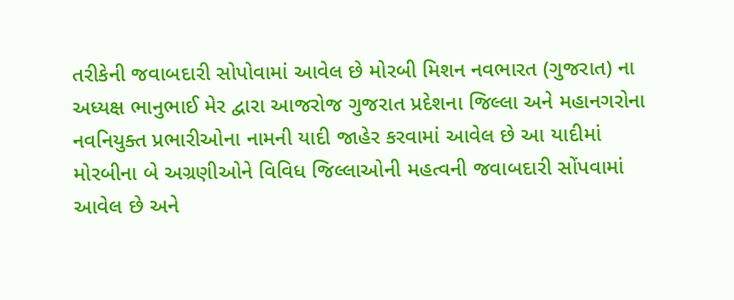તરીકેની જવાબદારી સોપોવામાં આવેલ છે મોરબી મિશન નવભારત (ગુજરાત) ના અધ્યક્ષ ભાનુભાઈ મેર દ્વારા આજરોજ ગુજરાત પ્રદેશના જિલ્લા અને મહાનગરોના નવનિયુક્ત પ્રભારીઓના નામની યાદી જાહેર કરવામાં આવેલ છે આ યાદીમાં મોરબીના બે અગ્રણીઓને વિવિધ જિલ્લાઓની મહત્વની જવાબદારી સોંપવામાં આવેલ છે અને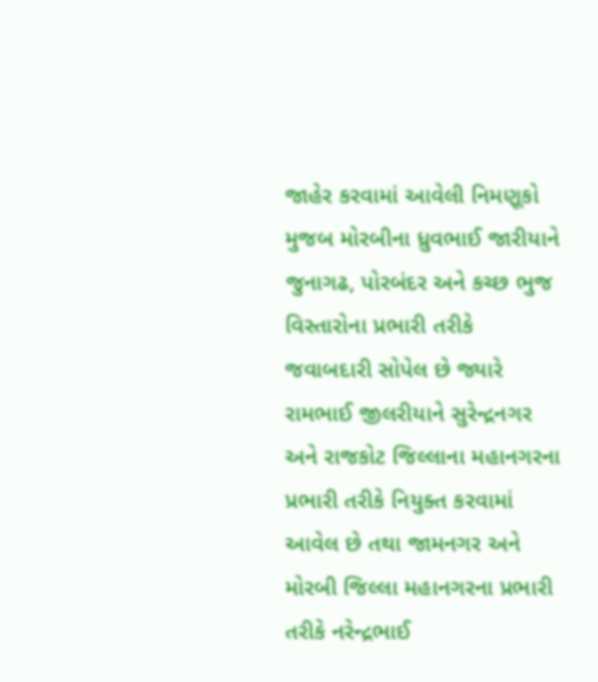જાહેર કરવામાં આવેલી નિમણૂકો મુજબ મોરબીના ધ્રુવભાઈ જારીયાને જુનાગઢ, પોરબંદર અને કચ્છ ભુજ વિસ્તારોના પ્રભારી તરીકે જવાબદારી સોપેલ છે જ્યારે રામભાઈ જીલરીયાને સુરેન્દ્રનગર અને રાજકોટ જિલ્લાના મહાનગરના પ્રભારી તરીકે નિયુક્ત કરવામાં આવેલ છે તથા જામનગર અને મોરબી જિલ્લા મહાનગરના પ્રભારી તરીકે નરેન્દ્રભાઈ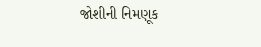જોશીની નિમણૂક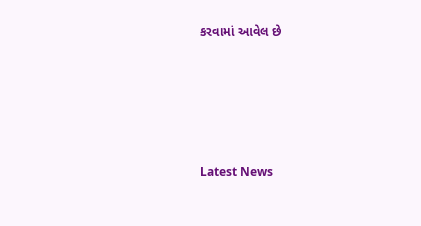કરવામાં આવેલ છે






Latest News